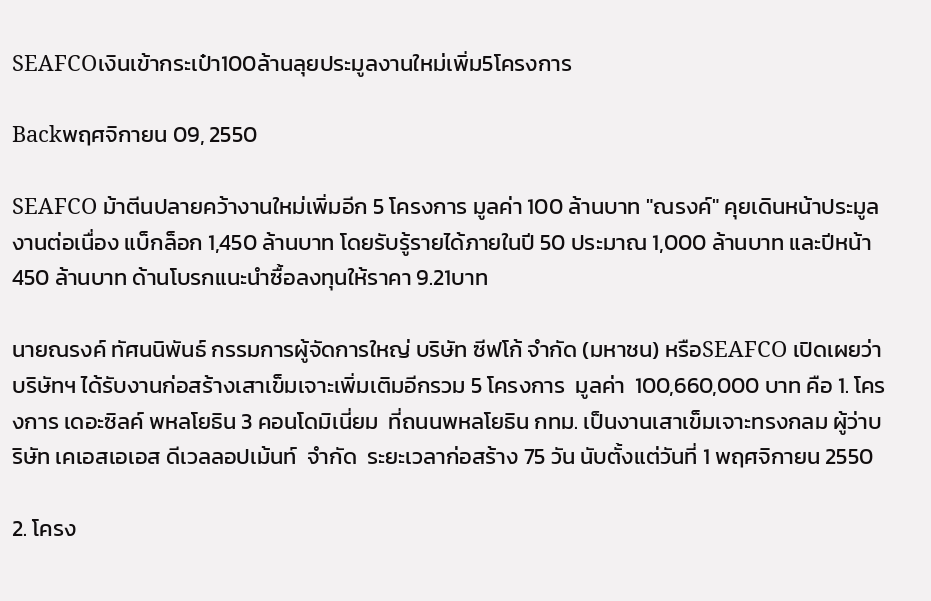SEAFCOเงินเข้ากระเป๋า100ล้านลุยประมูลงานใหม่เพิ่ม5โครงการ

Backพฤศจิกายน 09, 2550

SEAFCO ม้าตีนปลายคว้างานใหม่เพิ่มอีก 5 โครงการ มูลค่า 100 ล้านบาท "ณรงค์" คุยเดินหน้าประมูลงานต่อเนื่อง แบ็กล็อก 1,450 ล้านบาท โดยรับรู้รายได้ภายในปี 50 ประมาณ 1,000 ล้านบาท และปีหน้า 450 ล้านบาท ด้านโบรกแนะนำซื้อลงทุนให้ราคา 9.21บาท

นายณรงค์ ทัศนนิพันธ์ กรรมการผู้จัดการใหญ่ บริษัท ซีฟโก้ จำกัด (มหาชน) หรือSEAFCO เปิดเผยว่า บริษัทฯ ได้รับงานก่อสร้างเสาเข็มเจาะเพิ่มเติมอีกรวม 5 โครงการ  มูลค่า  100,660,000 บาท คือ 1. โครงการ เดอะซิลค์ พหลโยธิน 3 คอนโดมิเนี่ยม  ที่ถนนพหลโยธิน กทม. เป็นงานเสาเข็มเจาะทรงกลม ผู้ว่าบริษัท เคเอสเอเอส ดีเวลลอปเม้นท์  จำกัด  ระยะเวลาก่อสร้าง 75 วัน นับตั้งแต่วันที่ 1 พฤศจิกายน 2550

2. โครง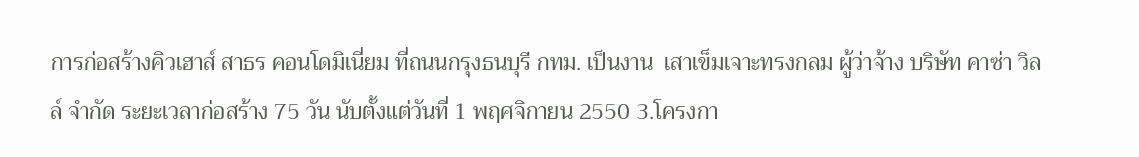การก่อสร้างคิวเฮาส์ สาธร คอนโดมิเนี่ยม ที่ถนนกรุงธนบุรี กทม. เป็นงาน  เสาเข็มเจาะทรงกลม ผู้ว่าจ้าง บริษัท คาซ่า วิลล์ จำกัด ระยะเวลาก่อสร้าง 75 วัน นับตั้งแต่วันที่ 1 พฤศจิกายน 2550 3.โครงกา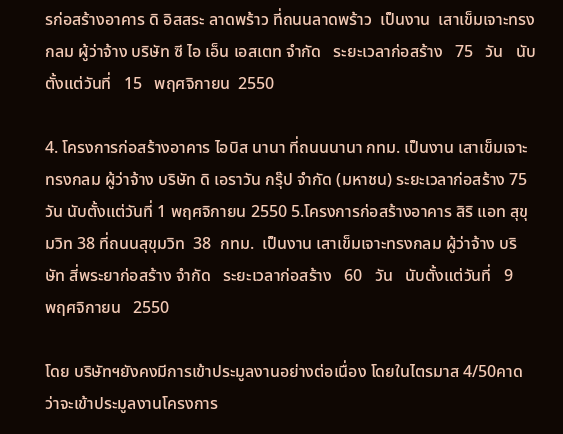รก่อสร้างอาคาร ดิ อิสสระ ลาดพร้าว ที่ถนนลาดพร้าว  เป็นงาน  เสาเข็มเจาะทรงกลม ผู้ว่าจ้าง บริษัท ซี ไอ เอ็น เอสเตท จำกัด   ระยะเวลาก่อสร้าง   75   วัน   นับตั้งแต่วันที่   15   พฤศจิกายน  2550

4. โครงการก่อสร้างอาคาร ไอบิส นานา ที่ถนนนานา กทม. เป็นงาน เสาเข็มเจาะทรงกลม ผู้ว่าจ้าง บริษัท ดิ เอราวัน กรุ๊ป จำกัด (มหาชน) ระยะเวลาก่อสร้าง 75 วัน นับตั้งแต่วันที่ 1 พฤศจิกายน 2550 5.โครงการก่อสร้างอาคาร สิริ แอท สุขุมวิท 38 ที่ถนนสุขุมวิท  38  กทม.  เป็นงาน เสาเข็มเจาะทรงกลม ผู้ว่าจ้าง บริษัท สี่พระยาก่อสร้าง จำกัด   ระยะเวลาก่อสร้าง   60   วัน   นับตั้งแต่วันที่   9   พฤศจิกายน   2550

โดย บริษัทฯยังคงมีการเข้าประมูลงานอย่างต่อเนื่อง โดยในไตรมาส 4/50คาดว่าจะเข้าประมูลงานโครงการ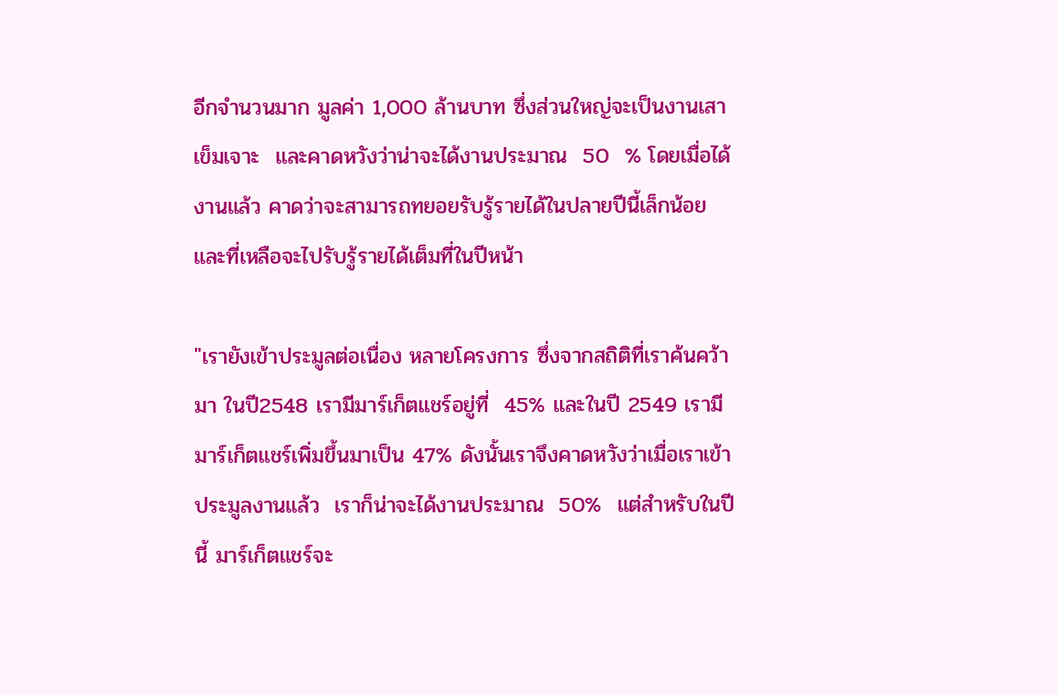อีกจำนวนมาก มูลค่า 1,000 ล้านบาท ซึ่งส่วนใหญ่จะเป็นงานเสาเข็มเจาะ  และคาดหวังว่าน่าจะได้งานประมาณ  50  % โดยเมื่อได้งานแล้ว คาดว่าจะสามารถทยอยรับรู้รายได้ในปลายปีนี้เล็กน้อย   และที่เหลือจะไปรับรู้รายได้เต็มที่ในปีหน้า

"เรายังเข้าประมูลต่อเนื่อง หลายโครงการ ซึ่งจากสถิติที่เราค้นคว้ามา ในปี2548 เรามีมาร์เก็ตแชร์อยู่ที่  45% และในปี 2549 เรามีมาร์เก็ตแชร์เพิ่มขึ้นมาเป็น 47% ดังนั้นเราจึงคาดหวังว่าเมื่อเราเข้าประมูลงานแล้ว  เราก็น่าจะได้งานประมาณ  50%  แต่สำหรับในปีนี้ มาร์เก็ตแชร์จะ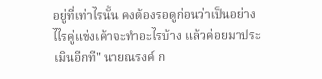อยู่ที่เท่าไรนั้น คงต้องรอดูก่อนว่าเป็นอย่างไไรคู่แข่งเค้าจะทำอะไรบ้าง แล้วค่อยมาประเมินอีกที" นายณรงค์ ก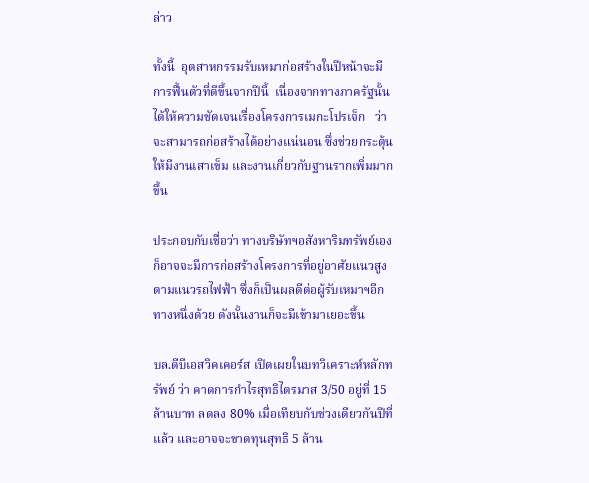ล่าว

ทั้งนี้  อุตสาหกรรมรับเหมาก่อสร้างในปีหน้าจะมีการฟื้นตัวที่ดีขึ้นจากปีนี้  เนื่องจากทางภาครัฐนั้นได้ให้ความชัดเจนเรื่องโครงการเมกะโปรเจ็ก   ว่าจะสามารถก่อสร้างได้อย่างแน่นอน ซึ่งช่วยกระตุ้นให้มีงานเสาเข็ม และงานเกี่ยวกับฐานรากเพิ่มมากขึ้น

ประกอบกับเชื่อว่า ทางบริษัทฯอสังหาริมทรัพย์เอง ก็อาจจะมีการก่อสร้างโครงการที่อยู่อาศัยแนวสูงตามแนวรถไฟฟ้า ซึ่งก็เป็นผลดีต่อผู้รับเหมาฯอีกทางหนึ่งด้วย ดังนั้นงานก็จะมีเข้ามาเยอะขึ้น

บล.ดีบีเอสวิคเคอร์ส เปิดเผยในบทวิเคราะห์หลักทรัพย์ ว่า คาดการกำไรสุทธิไตรมาส 3/50 อยู่ที่ 15 ล้านบาท ลดลง 80% เมื่อเทียบกับช่วงเดียวกันปีที่แล้ว และอาจจะขาดทุนสุทธิ 5 ล้าน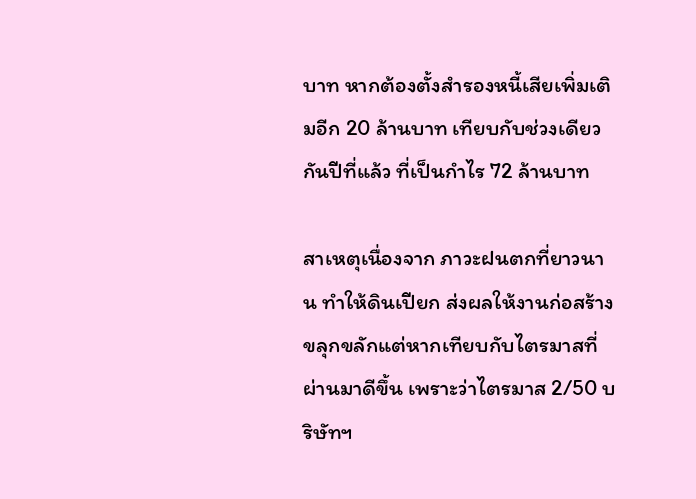บาท หากต้องตั้งสำรองหนี้เสียเพิ่มเติมอีก 20 ล้านบาท เทียบกับช่วงเดียวกันปีที่แล้ว ที่เป็นกำไร 72 ล้านบาท

สาเหตุเนื่องจาก ภาวะฝนตกที่ยาวนาน ทำให้ดินเปียก ส่งผลให้งานก่อสร้างขลุกขลักแต่หากเทียบกับไตรมาสที่ผ่านมาดีขึ้น เพราะว่าไตรมาส 2/50 บริษัทฯ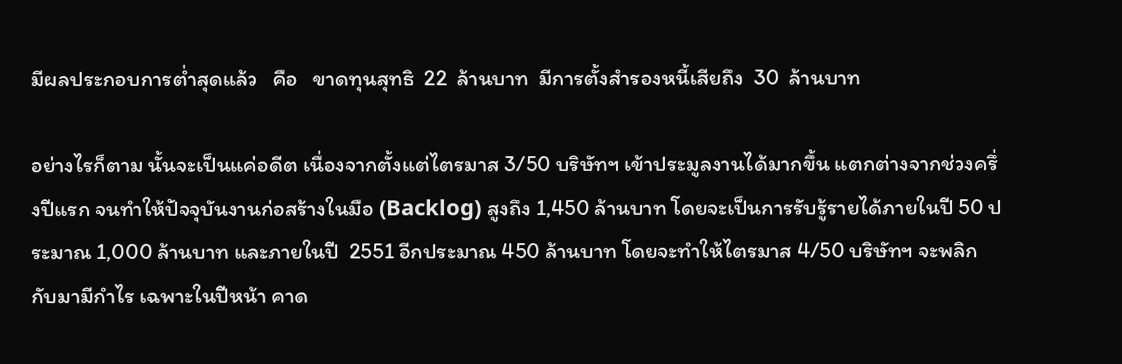มีผลประกอบการต่ำสุดแล้ว   คือ   ขาดทุนสุทธิ  22  ล้านบาท  มีการตั้งสำรองหนี้เสียถึง  30  ล้านบาท

อย่างไรก็ตาม นั้นจะเป็นแค่อดีต เนื่องจากตั้งแต่ไตรมาส 3/50 บริษัทฯ เข้าประมูลงานได้มากขึ้น แตกต่างจากช่วงครึ่งปีแรก จนทำให้ปัจจุบันงานก่อสร้างในมือ (Backlog) สูงถึง 1,450 ล้านบาท โดยจะเป็นการรับรู้รายได้ภายในปี 50 ประมาณ 1,000 ล้านบาท และภายในปี  2551 อีกประมาณ 450 ล้านบาท โดยจะทำให้ไตรมาส 4/50 บริษัทฯ จะพลิกกับมามีกำไร เฉพาะในปีหน้า คาด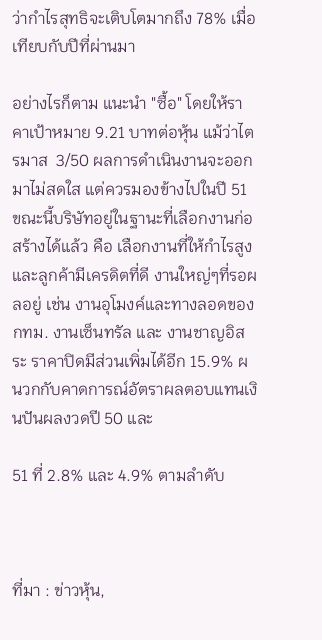ว่ากำไรสุทธิจะเติบโตมากถึง 78% เมื่อเทียบกับปีที่ผ่านมา

อย่างไรก็ตาม แนะนำ "ซื้อ" โดยให้ราคาเป้าหมาย 9.21 บาทต่อหุ้น แม้ว่าไตรมาส  3/50 ผลการดำเนินงานจะออกมาไม่สดใส แต่ควรมองข้างไปในปี 51 ขณะนี้บริษัทอยู่ในฐานะที่เลือกงานก่อสร้างได้แล้ว คือ เลือกงานที่ให้กำไรสูง และลูกค้ามีเครดิตที่ดี งานใหญ่ๆที่รอผลอยู่ เช่น งานอุโมงค์และทางลอดของ กทม. งานเซ็นทรัล และ งานชาญอิสระ ราคาปิดมีส่วนเพิ่มได้อีก 15.9% ผนวกกับคาดการณ์อัตราผลตอบแทนเงินปันผลงวดปี 50 และ

51 ที่ 2.8% และ 4.9% ตามลำดับ



ที่มา : ข่าวหุ้น,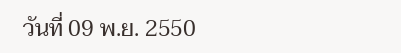วันที่ 09 พ.ย. 2550